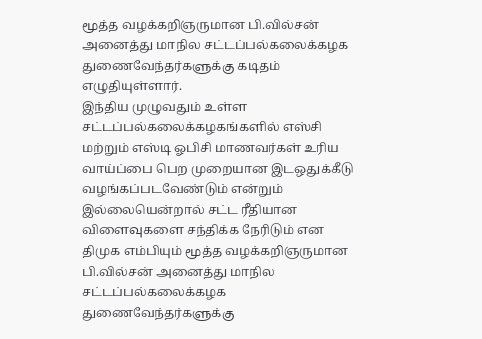மூத்த வழக்கறிஞருமான பி.வில்சன் அனைத்து மாநில சட்டப்பல்கலைக்கழக துணைவேந்தர்களுக்கு கடிதம் எழுதியுள்ளார்.
இந்திய முழுவதும் உள்ள சட்டப்பல்கலைக்கழகங்களில் எஸ்சி மற்றும் எஸ்டி ஓபிசி மாணவர்கள் உரிய வாய்ப்பை பெற முறையான இடஒதுக்கீடு வழங்கப்படவேண்டும் என்றும் இல்லையென்றால் சட்ட ரீதியான விளைவுகளை சந்திக்க நேரிடும் என திமுக எம்பியும் மூத்த வழக்கறிஞருமான பி.வில்சன் அனைத்து மாநில சட்டப்பல்கலைக்கழக துணைவேந்தர்களுக்கு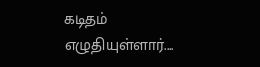கடிதம் எழுதியுள்ளார்....